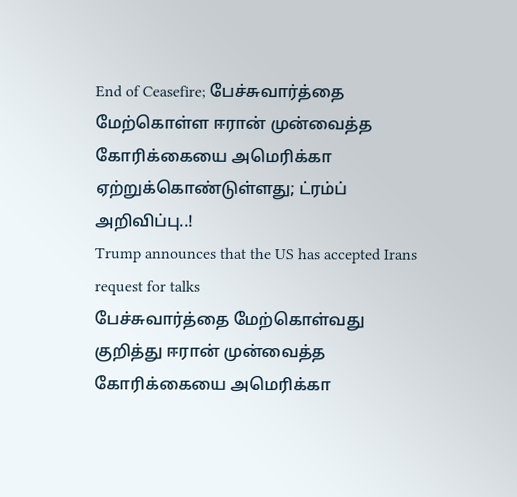End of Ceasefire; பேச்சுவார்த்தை மேற்கொள்ள ஈரான் முன்வைத்த கோரிக்கையை அமெரிக்கா ஏற்றுக்கொண்டுள்ளது; ட்ரம்ப் அறிவிப்பு..!
Trump announces that the US has accepted Irans request for talks
பேச்சுவார்த்தை மேற்கொள்வது குறித்து ஈரான் முன்வைத்த கோரிக்கையை அமெரிக்கா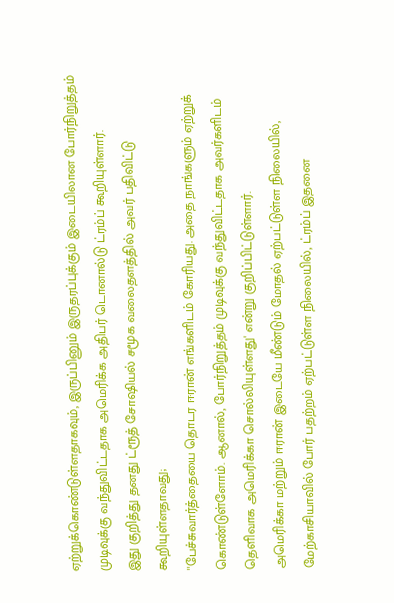ஏற்றுக்கொண்டுள்ளதாகவும், இருப்பினும் இருதரப்புக்கும் இடையிலான போர்நிறுத்தம் முடிவுக்கு வந்துவிட்டதாக அமெரிக்க அதிபர் டொனால்டு ட்ரம்ப் கூறியுள்ளார்.
இது குறித்து தனது ட்ரூத் சோஷியல் சமூக வலைதளத்தில் அவர் பதிவிட்டு கூறியுள்ளதாவது;
''பேச்சுவார்த்தையை தொடர ஈரான் எங்களிடம் கோரியது. அதை நாங்களும் ஏற்றுக் கொண்டுள்ளோம். ஆனால், போர்நிறுத்தம் முடிவுக்கு வந்துவிட்டதாக அவர்களிடம் தெளிவாக அமெரிக்கா சொல்லியுள்ளது' என்று குறிப்பிட்டுள்ளார்.
அமெரிக்கா மற்றும் ஈரான் இடையே மீண்டும் மோதல் ஏற்பட்டுள்ள நிலையில், மேற்காசியாவில் போர் பதற்றம் ஏற்பட்டுள்ள நிலையில், ட்ரம்ப் இதனை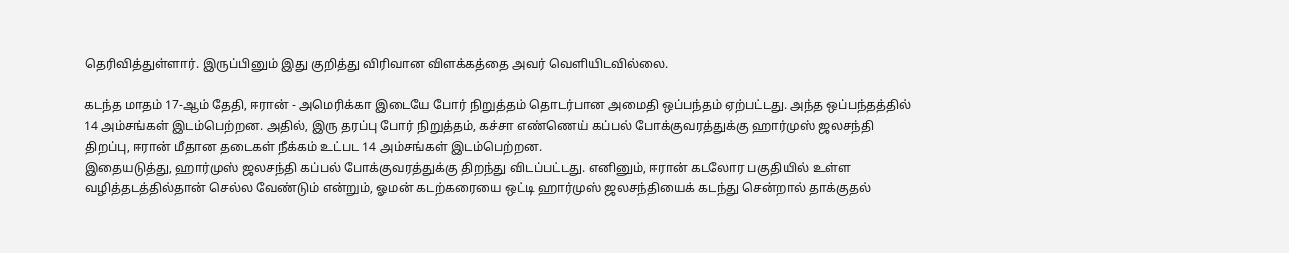தெரிவித்துள்ளார். இருப்பினும் இது குறித்து விரிவான விளக்கத்தை அவர் வெளியிடவில்லை.

கடந்த மாதம் 17-ஆம் தேதி, ஈரான் - அமெரிக்கா இடையே போர் நிறுத்தம் தொடர்பான அமைதி ஒப்பந்தம் ஏற்பட்டது. அந்த ஒப்பந்தத்தில் 14 அம்சங்கள் இடம்பெற்றன. அதில், இரு தரப்பு போர் நிறுத்தம், கச்சா எண்ணெய் கப்பல் போக்குவரத்துக்கு ஹார்முஸ் ஜலசந்தி திறப்பு, ஈரான் மீதான தடைகள் நீக்கம் உட்பட 14 அம்சங்கள் இடம்பெற்றன.
இதையடுத்து, ஹார்முஸ் ஜலசந்தி கப்பல் போக்குவரத்துக்கு திறந்து விடப்பட்டது. எனினும், ஈரான் கடலோர பகுதியில் உள்ள வழித்தடத்தில்தான் செல்ல வேண்டும் என்றும், ஓமன் கடற்கரையை ஒட்டி ஹார்முஸ் ஜலசந்தியைக் கடந்து சென்றால் தாக்குதல்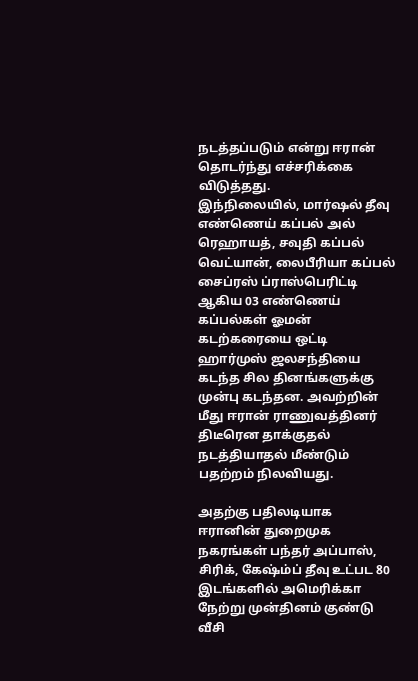நடத்தப்படும் என்று ஈரான் தொடர்ந்து எச்சரிக்கை விடுத்தது.
இந்நிலையில், மார்ஷல் தீவு எண்ணெய் கப்பல் அல் ரெஹாயத், சவுதி கப்பல் வெட்யான், லைபீரியா கப்பல் சைப்ரஸ் ப்ராஸ்பெரிட்டி ஆகிய 03 எண்ணெய் கப்பல்கள் ஓமன் கடற்கரையை ஒட்டி ஹார்முஸ் ஜலசந்தியை கடந்த சில தினங்களுக்கு முன்பு கடந்தன. அவற்றின் மீது ஈரான் ராணுவத்தினர் திடீரென தாக்குதல் நடத்தியாதல் மீண்டும் பதற்றம் நிலவியது.

அதற்கு பதிலடியாக ஈரானின் துறைமுக நகரங்கள் பந்தர் அப்பாஸ், சிரிக், கேஷ்ம்ப் தீவு உட்பட 80 இடங்களில் அமெரிக்கா நேற்று முன்தினம் குண்டு வீசி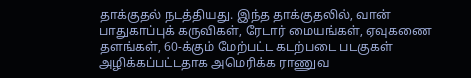தாக்குதல் நடத்தியது. இந்த தாக்குதலில், வான் பாதுகாப்புக் கருவிகள், ரேடார் மையங்கள், ஏவுகணை தளங்கள், 60-க்கும் மேற்பட்ட கடற்படை படகுகள் அழிக்கப்பட்டதாக அமெரிக்க ராணுவ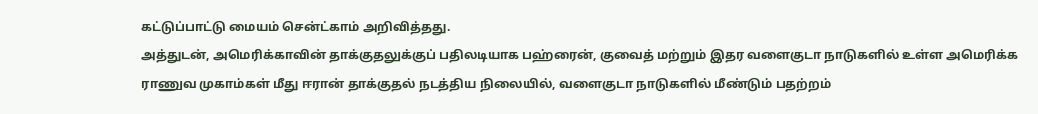கட்டுப்பாட்டு மையம் சென்ட்காம் அறிவித்தது.
அத்துடன், அமெரிக்காவின் தாக்குதலுக்குப் பதிலடியாக பஹ்ரைன், குவைத் மற்றும் இதர வளைகுடா நாடுகளில் உள்ள அமெரிக்க ராணுவ முகாம்கள் மீது ஈரான் தாக்குதல் நடத்திய நிலையில், வளைகுடா நாடுகளில் மீண்டும் பதற்றம்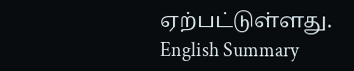ஏற்பட்டுள்ளது.
English Summary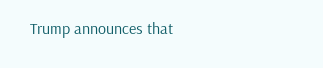Trump announces that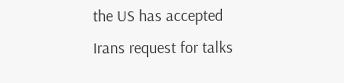the US has accepted Irans request for talks